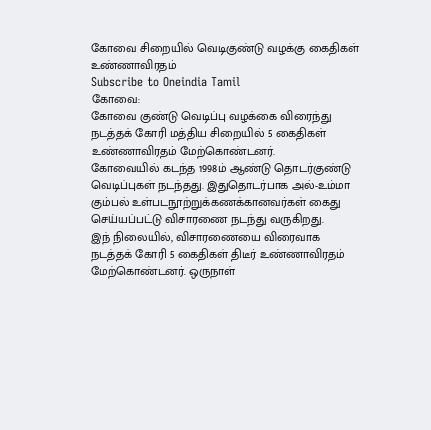கோவை சிறையில் வெடிகுண்டு வழக்கு கைதிகள் உண்ணாவிரதம்
Subscribe to Oneindia Tamil
கோவை:
கோவை குண்டு வெடிப்பு வழக்கை விரைந்து நடத்தக் கோரி மத்திய சிறையில் 5 கைதிகள் உண்ணாவிரதம் மேற்கொண்டனர்.
கோவையில் கடந்த 1998ம் ஆண்டு தொடர்குண்டு வெடிப்புகள் நடந்தது. இதுதொடர்பாக அல்-உம்மா கும்பல் உள்படநூற்றுக்கணக்கானவர்கள் கைது செய்யப்பட்டு விசாரணை நடந்து வருகிறது.
இந் நிலையில், விசாரணையை விரைவாக நடத்தக் கோரி 5 கைதிகள் திடீர் உண்ணாவிரதம் மேற்கொண்டனர். ஒருநாள்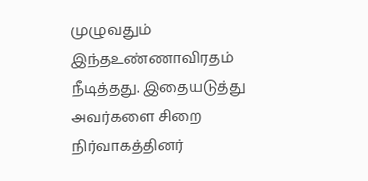முழுவதும் இந்தஉண்ணாவிரதம் நீடித்தது. இதையடுத்து அவர்களை சிறை நிர்வாகத்தினர்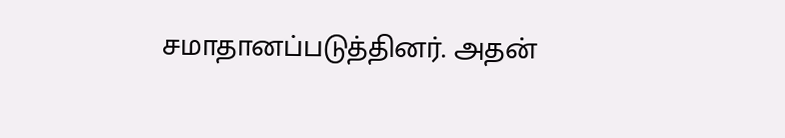சமாதானப்படுத்தினர். அதன்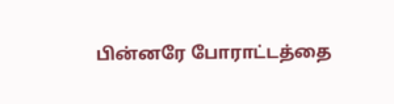பின்னரே போராட்டத்தை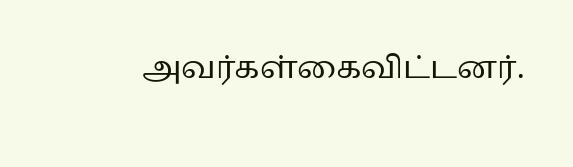அவர்கள்கைவிட்டனர்.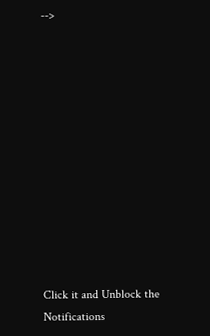-->












Click it and Unblock the Notifications